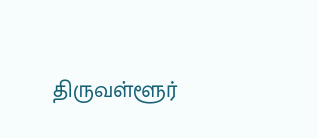திருவள்ளூர்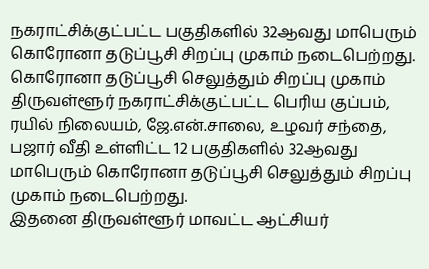நகராட்சிக்குட்பட்ட பகுதிகளில் 32ஆவது மாபெரும் கொரோனா தடுப்பூசி சிறப்பு முகாம் நடைபெற்றது.
கொரோனா தடுப்பூசி செலுத்தும் சிறப்பு முகாம்
திருவள்ளூர் நகராட்சிக்குட்பட்ட பெரிய குப்பம், ரயில் நிலையம், ஜே.என்.சாலை, உழவர் சந்தை, பஜார் வீதி உள்ளிட்ட 12 பகுதிகளில் 32ஆவது மாபெரும் கொரோனா தடுப்பூசி செலுத்தும் சிறப்பு முகாம் நடைபெற்றது.
இதனை திருவள்ளூர் மாவட்ட ஆட்சியர்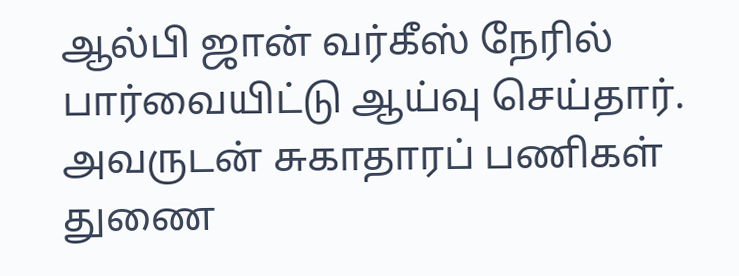ஆல்பி ஜான் வர்கீஸ் நேரில் பார்வையிட்டு ஆய்வு செய்தார். அவருடன் சுகாதாரப் பணிகள் துணை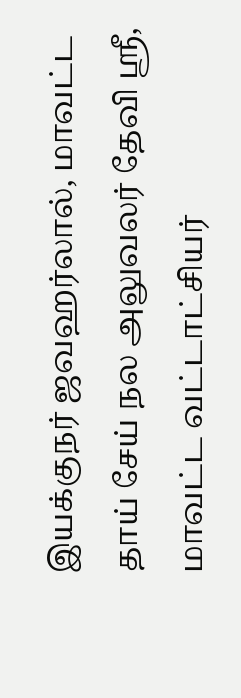இயக்குநர் ஜவஹர்லால், மாவட்ட தாய் சேய் நல அலுவலர் தேவி ஸ்ரீ, மாவட்ட வட்டாட்சியர்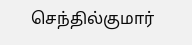செந்தில்குமார்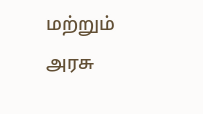மற்றும் அரசு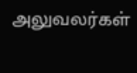அலுவலர்கள்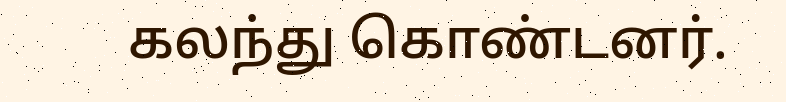கலந்து கொண்டனர்.